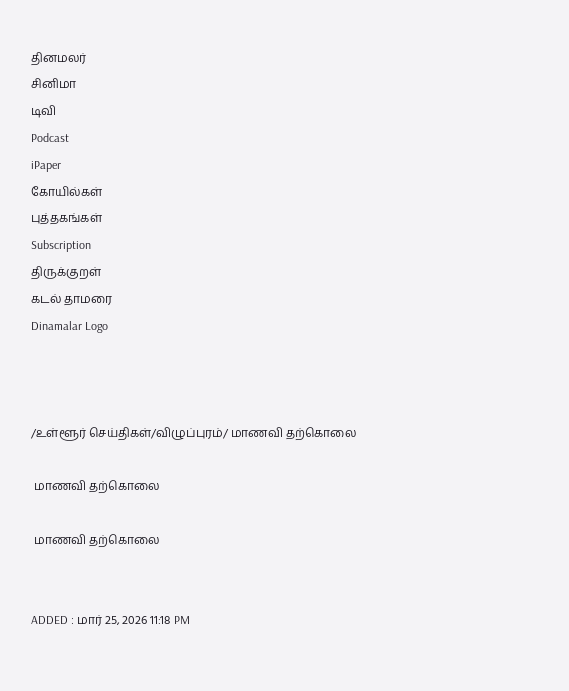தினமலர்
சினிமா
டிவி
Podcast
iPaper
கோயில்கள்
புத்தகங்கள்
Subscription
திருக்குறள்
கடல் தாமரை
Dinamalar Logo



/உள்ளூர் செய்திகள்/விழுப்புரம்/ மாணவி தற்கொலை

 மாணவி தற்கொலை

 மாணவி தற்கொலை


ADDED : மார் 25, 2026 11:18 PM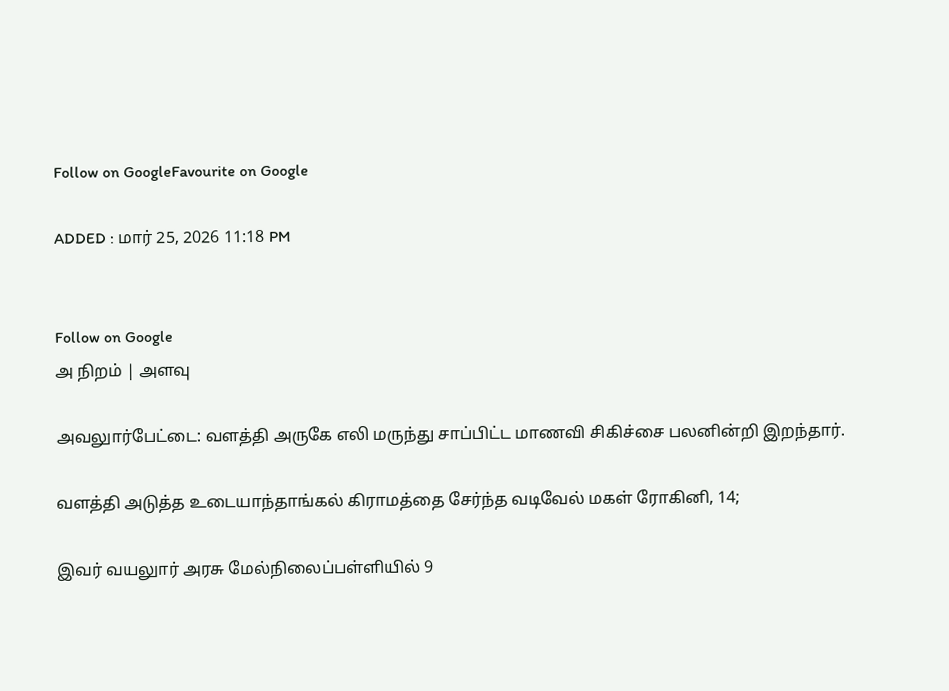Follow on GoogleFavourite on Google

ADDED : மார் 25, 2026 11:18 PM


Follow on Google
அ நிறம் | அளவு

அவலுார்பேட்டை: வளத்தி அருகே எலி மருந்து சாப்பிட்ட மாணவி சிகிச்சை பலனின்றி இறந்தார்.

வளத்தி அடுத்த உடையாந்தாங்கல் கிராமத்தை சேர்ந்த வடிவேல் மகள் ரோகினி, 14;

இவர் வயலுார் அரசு மேல்நிலைப்பள்ளியில் 9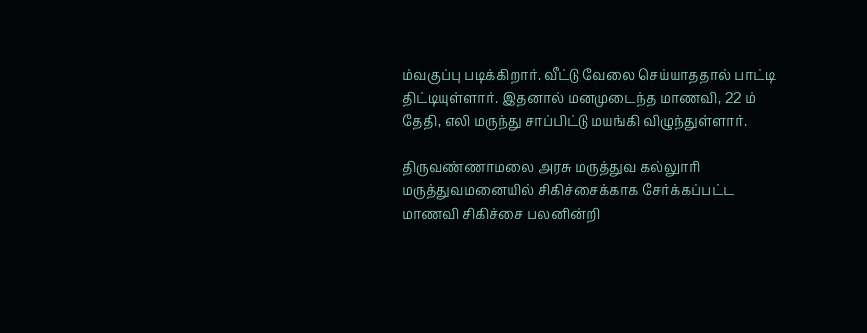ம்வகுப்பு படிக்கிறார். வீட்டு வேலை செய்யாததால் பாட்டி திட்டியுள்ளார். இதனால் மனமுடைந்த மாணவி, 22 ம் தேதி, எலி மருந்து சாப்பிட்டு மயங்கி விழுந்துள்ளார்.

திருவண்ணாமலை அரசு மருத்துவ கல்லுாரி மருத்துவமனையில் சிகிச்சைக்காக சேர்க்கப்பட்ட மாணவி சிகிச்சை பலனின்றி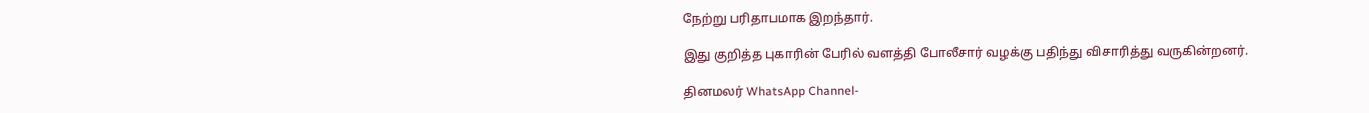நேற்று பரிதாபமாக இறந்தார்.

இது குறித்த புகாரின் பேரில் வளத்தி போலீசார் வழக்கு பதிந்து விசாரித்து வருகின்றனர்.

தினமலர் WhatsApp Channel-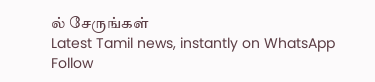ல் சேருங்கள்
Latest Tamil news, instantly on WhatsApp
Follow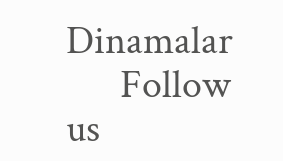Dinamalar
      Follow us